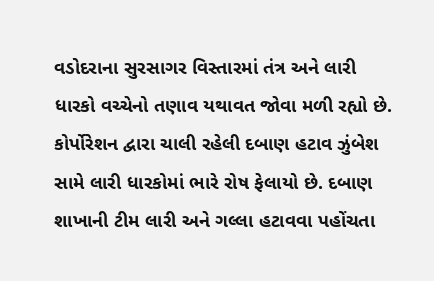વડોદરાના સુરસાગર વિસ્તારમાં તંત્ર અને લારી ધારકો વચ્ચેનો તણાવ યથાવત જોવા મળી રહ્યો છે. કોર્પોરેશન દ્વારા ચાલી રહેલી દબાણ હટાવ ઝુંબેશ સામે લારી ધારકોમાં ભારે રોષ ફેલાયો છે. દબાણ શાખાની ટીમ લારી અને ગલ્લા હટાવવા પહોંચતા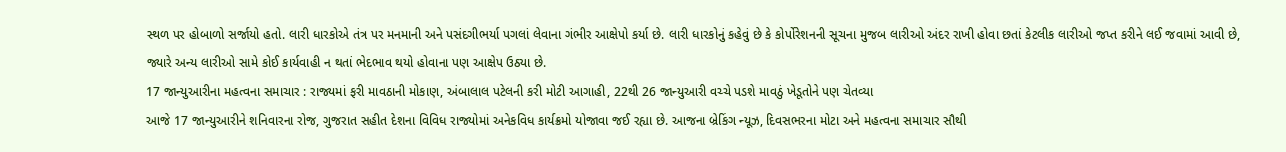સ્થળ પર હોબાળો સર્જાયો હતો. લારી ધારકોએ તંત્ર પર મનમાની અને પસંદગીભર્યા પગલાં લેવાના ગંભીર આક્ષેપો કર્યા છે. લારી ધારકોનું કહેવું છે કે કોર્પોરેશનની સૂચના મુજબ લારીઓ અંદર રાખી હોવા છતાં કેટલીક લારીઓ જપ્ત કરીને લઈ જવામાં આવી છે, જ્યારે અન્ય લારીઓ સામે કોઈ કાર્યવાહી ન થતાં ભેદભાવ થયો હોવાના પણ આક્ષેપ ઉઠ્યા છે.
17 જાન્યુઆરીના મહત્વના સમાચાર : રાજ્યમાં ફરી માવઠાની મોકાણ, અંબાલાલ પટેલની કરી મોટી આગાહી, 22થી 26 જાન્યુઆરી વચ્ચે પડશે માવઠું ખેડૂતોને પણ ચેતવ્યા
આજે 17 જાન્યુઆરીને શનિવારના રોજ, ગુજરાત સહીત દેશના વિવિધ રાજ્યોમાં અનેકવિધ કાર્યક્રમો યોજાવા જઈ રહ્યા છે. આજના બ્રેકિંગ ન્યૂઝ, દિવસભરના મોટા અને મહત્વના સમાચાર સૌથી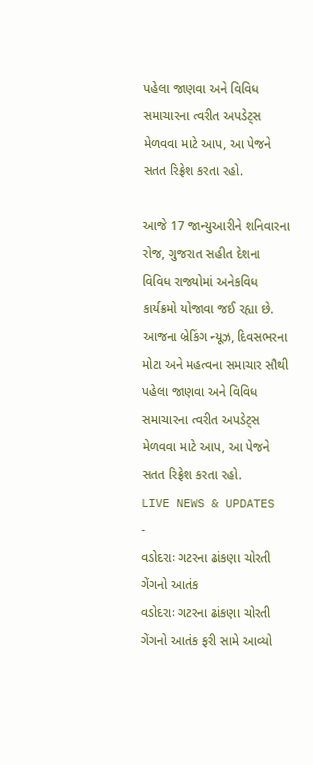પહેલા જાણવા અને વિવિધ સમાચારના ત્વરીત અપડેટ્સ મેળવવા માટે આપ, આ પેજને સતત રિફ્રેશ કરતા રહો.

આજે 17 જાન્યુઆરીને શનિવારના રોજ, ગુજરાત સહીત દેશના વિવિધ રાજ્યોમાં અનેકવિધ કાર્યક્રમો યોજાવા જઈ રહ્યા છે. આજના બ્રેકિંગ ન્યૂઝ, દિવસભરના મોટા અને મહત્વના સમાચાર સૌથી પહેલા જાણવા અને વિવિધ સમાચારના ત્વરીત અપડેટ્સ મેળવવા માટે આપ, આ પેજને સતત રિફ્રેશ કરતા રહો.
LIVE NEWS & UPDATES
-
વડોદરાઃ ગટરના ઢાંકણા ચોરતી ગેંગનો આતંક
વડોદરાઃ ગટરના ઢાંકણા ચોરતી ગેંગનો આતંક ફરી સામે આવ્યો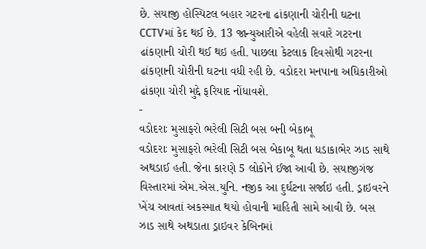છે. સયાજી હોસ્પિટલ બહાર ગટરના ઢાંકણાની ચોરીની ઘટના CCTVમાં કેદ થઈ છે. 13 જાન્યુઆરીએ વહેલી સવારે ગટરના ઢાંકણાની ચોરી થઈ થઇ હતી. પાછલા કેટલાક દિવસોથી ગટરના ઢાંકણાની ચોરીની ઘટના વધી રહી છે. વડોદરા મનપાના અધિકારીઓ ઢાંકણા ચોરી મુદ્દે ફરિયાદ નોંધાવશે.
-
વડોદરાઃ મુસાફરો ભરેલી સિટી બસ બની બેકાબૂ
વડોદરાઃ મુસાફરો ભરેલી સિટી બસ બેકાબૂ થતા ધડાકાભેર ઝાડ સાથે અથડાઈ હતી. જેના કારણે 5 લોકોને ઈજા આવી છે. સયાજીગંજ વિસ્તારમાં એમ.એસ.યુનિ. નજીક આ દુર્ઘટના સર્જાઇ હતી. ડ્રાઇવરને ખેંચ આવતાં અકસ્માત થયો હોવાની માહિતી સામે આવી છે. બસ ઝાડ સાથે અથડાતા ડ્રાઇવર કેબિનમાં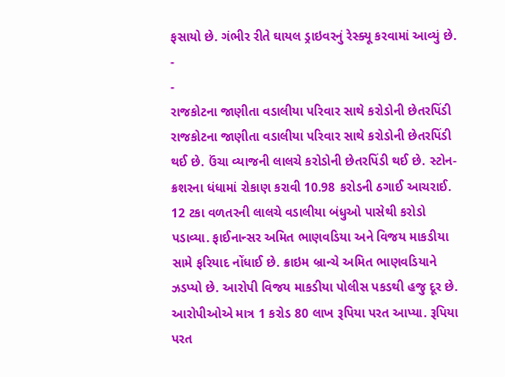ફસાયો છે. ગંભીર રીતે ઘાયલ ડ્રાઇવરનું રેસ્ક્યૂ કરવામાં આવ્યું છે.
-
-
રાજકોટના જાણીતા વડાલીયા પરિવાર સાથે કરોડોની છેતરપિંડી
રાજકોટના જાણીતા વડાલીયા પરિવાર સાથે કરોડોની છેતરપિંડી થઈ છે. ઉંચા વ્યાજની લાલચે કરોડોની છેતરપિંડી થઈ છે. સ્ટોન-ક્રશરના ધંધામાં રોકાણ કરાવી 10.98 કરોડની ઠગાઈ આચરાઈ. 12 ટકા વળતરની લાલચે વડાલીયા બંધુઓ પાસેથી કરોડો પડાવ્યા. ફાઈનાન્સર અમિત ભાણવડિયા અને વિજય માકડીયા સામે ફરિયાદ નોંધાઈ છે. ક્રાઇમ બ્રાન્ચે અમિત ભાણવડિયાને ઝડપ્યો છે. આરોપી વિજય માકડીયા પોલીસ પકડથી હજુ દૂર છે. આરોપીઓએ માત્ર 1 કરોડ 80 લાખ રૂપિયા પરત આપ્યા. રૂપિયા પરત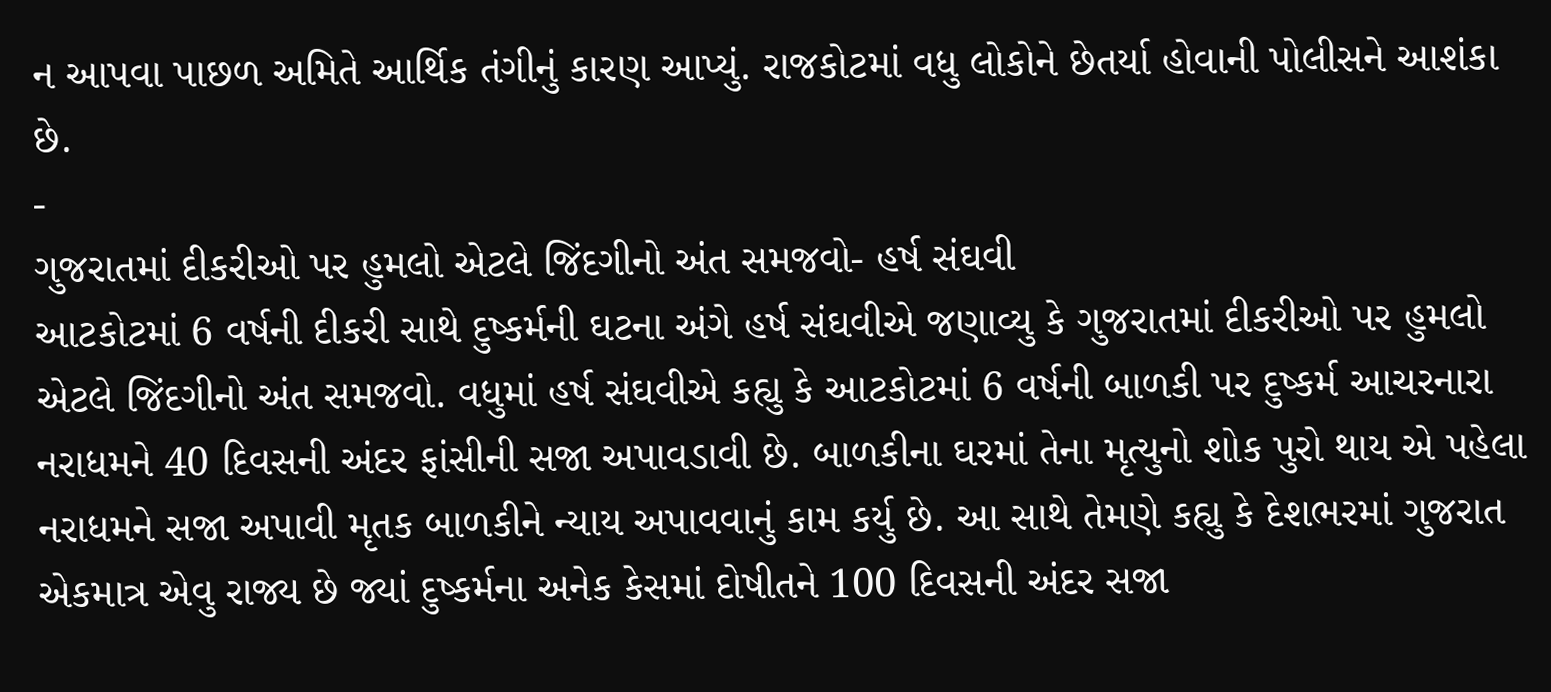ન આપવા પાછળ અમિતે આર્થિક તંગીનું કારણ આપ્યું. રાજકોટમાં વધુ લોકોને છેતર્યા હોવાની પોલીસને આશંકા છે.
-
ગુજરાતમાં દીકરીઓ પર હુમલો એટલે જિંદગીનો અંત સમજવો- હર્ષ સંઘવી
આટકોટમાં 6 વર્ષની દીકરી સાથે દુષ્કર્મની ઘટના અંગે હર્ષ સંઘવીએ જણાવ્યુ કે ગુજરાતમાં દીકરીઓ પર હુમલો એટલે જિંદગીનો અંત સમજવો. વધુમાં હર્ષ સંઘવીએ કહ્યુ કે આટકોટમાં 6 વર્ષની બાળકી પર દુષ્કર્મ આચરનારા નરાધમને 40 દિવસની અંદર ફાંસીની સજા અપાવડાવી છે. બાળકીના ઘરમાં તેના મૃત્યુનો શોક પુરો થાય એ પહેલા નરાધમને સજા અપાવી મૃતક બાળકીને ન્યાય અપાવવાનું કામ કર્યુ છે. આ સાથે તેમણે કહ્યુ કે દેશભરમાં ગુજરાત એકમાત્ર એવુ રાજ્ય છે જ્યાં દુષ્કર્મના અનેક કેસમાં દોષીતને 100 દિવસની અંદર સજા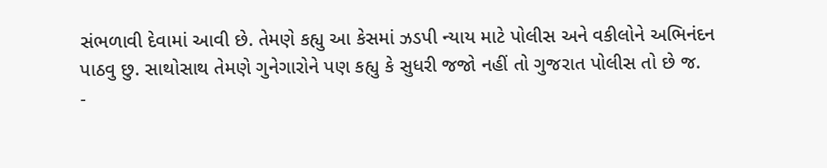સંભળાવી દેવામાં આવી છે. તેમણે કહ્યુ આ કેસમાં ઝડપી ન્યાય માટે પોલીસ અને વકીલોને અભિનંદન પાઠવુ છુ. સાથોસાથ તેમણે ગુનેગારોને પણ કહ્યુ કે સુધરી જજો નહીં તો ગુજરાત પોલીસ તો છે જ.
-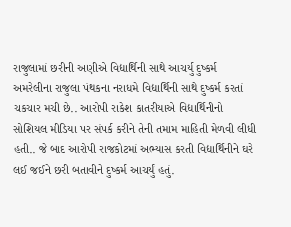રાજુલામાં છરીની અણીએ વિદ્યાર્થિની સાથે આચર્યુ દુષ્કર્મ
અમરેલીના રાજુલા પંથકના નરાધમે વિદ્યાર્થિની સાથે દુષ્કર્મ કરતાં ચકચાર મચી છે.. આરોપી રાકેશ કાતરીયાએ વિદ્યાર્થિનીનો સોશિયલ મીડિયા પર સંપર્ક કરીને તેની તમામ માહિતી મેળવી લીધી હતી.. જે બાદ આરોપી રાજકોટમાં અભ્યાસ કરતી વિદ્યાર્થિનીને ઘરે લઈ જઈને છરી બતાવીને દુષ્કર્મ આચર્યું હતું.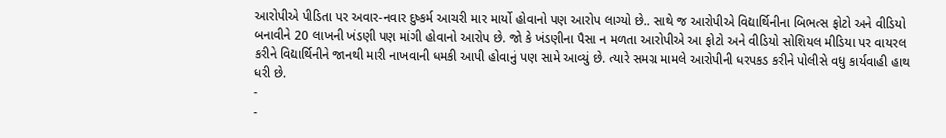આરોપીએ પીડિતા પર અવાર-નવાર દુષ્કર્મ આચરી માર માર્યો હોવાનો પણ આરોપ લાગ્યો છે.. સાથે જ આરોપીએ વિદ્યાર્થિનીના બિભત્સ ફોટો અને વીડિયો બનાવીને 20 લાખની ખંડણી પણ માંગી હોવાનો આરોપ છે. જો કે ખંડણીના પૈસા ન મળતા આરોપીએ આ ફોટો અને વીડિયો સોશિયલ મીડિયા પર વાયરલ કરીને વિદ્યાર્થિનીને જાનથી મારી નાખવાની ધમકી આપી હોવાનું પણ સામે આવ્યું છે. ત્યારે સમગ્ર મામલે આરોપીની ધરપકડ કરીને પોલીસે વધુ કાર્યવાહી હાથ ધરી છે.
-
-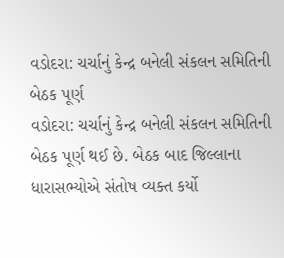વડોદરા: ચર્ચાનું કેન્દ્ર બનેલી સંકલન સમિતિની બેઠક પૂર્ણ
વડોદરા: ચર્ચાનું કેન્દ્ર બનેલી સંકલન સમિતિની બેઠક પૂર્ણ થઈ છે. બેઠક બાદ જિલ્લાના ધારાસભ્યોએ સંતોષ વ્યક્ત કર્યો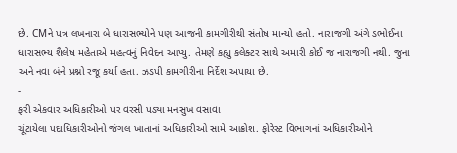છે. CMને પત્ર લખનારા બે ધારાસભ્યોને પણ આજની કામગીરીથી સંતોષ માન્યો હતો. નારાજગી અંગે ડભોઈના ધારાસભ્ય શૈલેષ મહેતાએ મહત્વનું નિવેદન આપ્યુ. તેમણે કહ્યુ કલેક્ટર સાથે અમારી કોઈ જ નારાજગી નથી. જુના અને નવા બંને પ્રશ્નો રજૂ કર્યા હતા. ઝડપી કામગીરીના નિર્દેશ અપાયા છે.
-
ફરી એકવાર અધિકારીઓ પર વરસી પડ્યા મનસુખ વસાવા
ચૂંટાયેલા પદાધિકારીઓનો જંગલ ખાતાનાં અધિકારીઓ સામે આક્રોશ. ફોરેસ્ટ વિભાગનાં અધિકારીઓને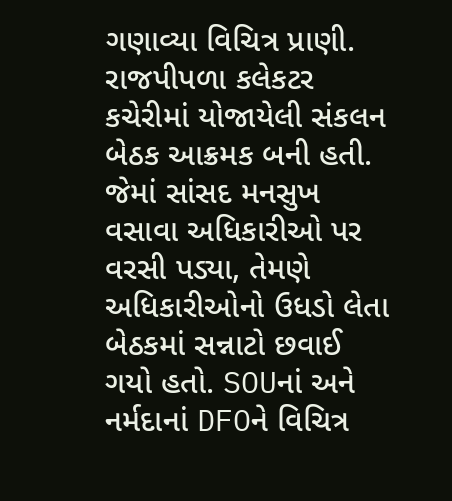ગણાવ્યા વિચિત્ર પ્રાણી. રાજપીપળા કલેકટર કચેરીમાં યોજાયેલી સંકલન બેઠક આક્રમક બની હતી. જેમાં સાંસદ મનસુખ વસાવા અધિકારીઓ પર વરસી પડ્યા, તેમણે અધિકારીઓનો ઉધડો લેતા બેઠકમાં સન્નાટો છવાઈ ગયો હતો. SOUનાં અને નર્મદાનાં DFOને વિચિત્ર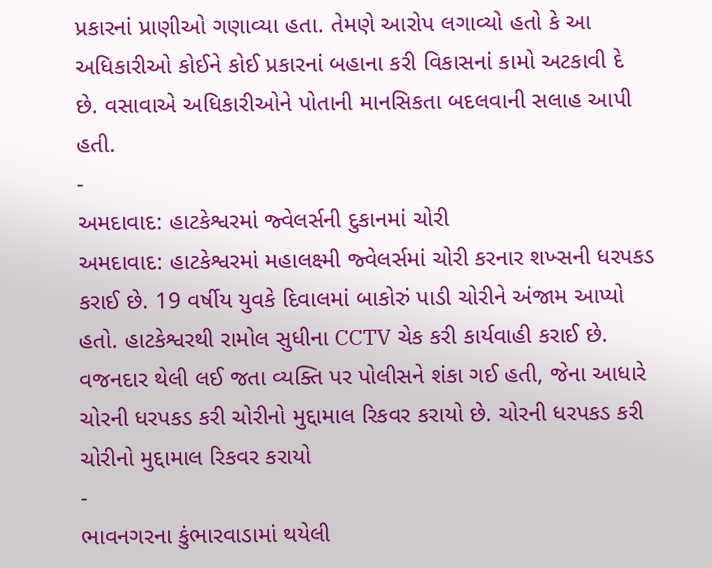પ્રકારનાં પ્રાણીઓ ગણાવ્યા હતા. તેમણે આરોપ લગાવ્યો હતો કે આ અધિકારીઓ કોઈને કોઈ પ્રકારનાં બહાના કરી વિકાસનાં કામો અટકાવી દે છે. વસાવાએ અધિકારીઓને પોતાની માનસિકતા બદલવાની સલાહ આપી હતી.
-
અમદાવાદ: હાટકેશ્વરમાં જ્વેલર્સની દુકાનમાં ચોરી
અમદાવાદ: હાટકેશ્વરમાં મહાલક્ષ્મી જ્વેલર્સમાં ચોરી કરનાર શખ્સની ધરપકડ કરાઈ છે. 19 વર્ષીય યુવકે દિવાલમાં બાકોરું પાડી ચોરીને અંજામ આપ્યો હતો. હાટકેશ્વરથી રામોલ સુધીના CCTV ચેક કરી કાર્યવાહી કરાઈ છે. વજનદાર થેલી લઈ જતા વ્યક્તિ પર પોલીસને શંકા ગઈ હતી, જેના આધારે ચોરની ધરપકડ કરી ચોરીનો મુદ્દામાલ રિકવર કરાયો છે. ચોરની ધરપકડ કરી ચોરીનો મુદ્દામાલ રિકવર કરાયો
-
ભાવનગરના કુંભારવાડામાં થયેલી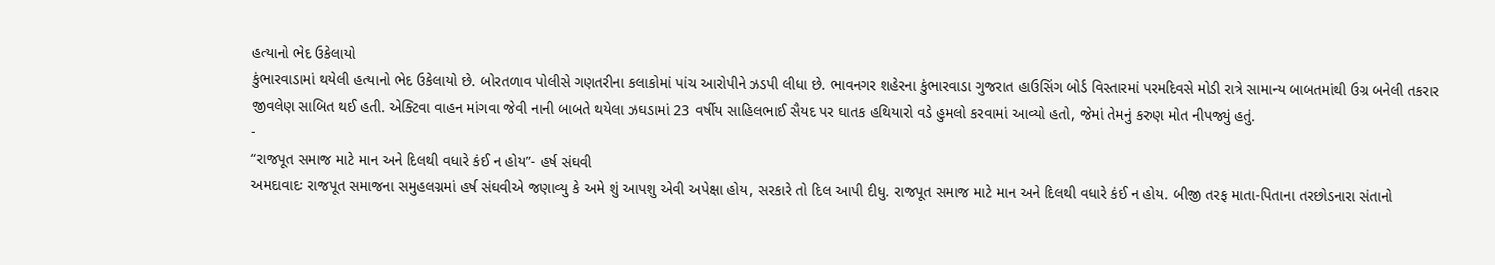હત્યાનો ભેદ ઉકેલાયો
કુંભારવાડામાં થયેલી હત્યાનો ભેદ ઉકેલાયો છે. બોરતળાવ પોલીસે ગણતરીના કલાકોમાં પાંચ આરોપીને ઝડપી લીધા છે. ભાવનગર શહેરના કુંભારવાડા ગુજરાત હાઉસિંગ બોર્ડ વિસ્તારમાં પરમદિવસે મોડી રાત્રે સામાન્ય બાબતમાંથી ઉગ્ર બનેલી તકરાર જીવલેણ સાબિત થઈ હતી. એક્ટિવા વાહન માંગવા જેવી નાની બાબતે થયેલા ઝઘડામાં 23 વર્ષીય સાહિલભાઈ સૈયદ પર ઘાતક હથિયારો વડે હુમલો કરવામાં આવ્યો હતો, જેમાં તેમનું કરુણ મોત નીપજ્યું હતું.
-
“રાજપૂત સમાજ માટે માન અને દિલથી વધારે કંઈ ન હોય”- હર્ષ સંઘવી
અમદાવાદઃ રાજપૂત સમાજના સમુહલગ્નમાં હર્ષ સંઘવીએ જણાવ્યુ કે અમે શું આપશુ એવી અપેક્ષા હોય, સરકારે તો દિલ આપી દીધુ. રાજપૂત સમાજ માટે માન અને દિલથી વધારે કંઈ ન હોય. બીજી તરફ માતા-પિતાના તરછોડનારા સંતાનો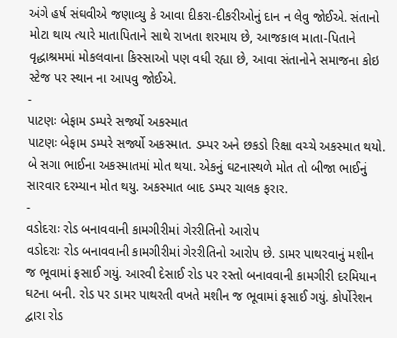અંગે હર્ષ સંઘવીએ જણાવ્યુ કે આવા દીકરા-દીકરીઓનું દાન ન લેવુ જોઈએ. સંતાનો મોટા થાય ત્યારે માતાપિતાને સાથે રાખતા શરમાય છે, આજકાલ માતા-પિતાને વૃદ્ધાશ્રમમાં મોકલવાના કિસ્સાઓ પણ વધી રહ્યા છે, આવા સંતાનોને સમાજના કોઇ સ્ટેજ પર સ્થાન ના આપવુ જોઈએ.
-
પાટણઃ બેફામ ડમ્પરે સર્જ્યો અકસ્માત
પાટણઃ બેફામ ડમ્પરે સર્જ્યો અકસ્માત. ડમ્પર અને છકડો રિક્ષા વચ્ચે અકસ્માત થયો. બે સગા ભાઈના અકસ્માતમાં મોત થયા. એકનું ઘટનાસ્થળે મોત તો બીજા ભાઈનું સારવાર દરમ્યાન મોત થયુ. અકસ્માત બાદ ડમ્પર ચાલક ફરાર.
-
વડોદરાઃ રોડ બનાવવાની કામગીરીમાં ગેરરીતિનો આરોપ
વડોદરાઃ રોડ બનાવવાની કામગીરીમાં ગેરરીતિનો આરોપ છે. ડામર પાથરવાનું મશીન જ ભૂવામાં ફસાઈ ગયું. આરવી દેસાઈ રોડ પર રસ્તો બનાવવાની કામગીરી દરમિયાન ઘટના બની. રોડ પર ડામર પાથરતી વખતે મશીન જ ભૂવામાં ફસાઈ ગયું. કોર્પોરેશન દ્વારા રોડ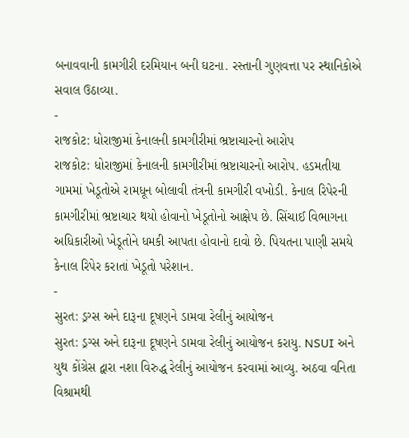બનાવવાની કામગીરી દરમિયાન બની ઘટના. રસ્તાની ગુણવત્તા પર સ્થાનિકોએ સવાલ ઉઠાવ્યા.
-
રાજકોટ: ધોરાજીમાં કેનાલની કામગીરીમાં ભ્રષ્ટાચારનો આરોપ
રાજકોટ: ધોરાજીમાં કેનાલની કામગીરીમાં ભ્રષ્ટાચારનો આરોપ. હડમતીયા ગામમાં ખેડૂતોએ રામધૂન બોલાવી તંત્રની કામગીરી વખોડી. કેનાલ રિપેરની કામગીરીમાં ભ્રષ્ટાચાર થયો હોવાનો ખેડૂતોનો આક્ષેપ છે. સિંચાઈ વિભાગના અધિકારીઓ ખેડૂતોને ધમકી આપતા હોવાનો દાવો છે. પિયતના પાણી સમયે કેનાલ રિપેર કરાતાં ખેડૂતો પરેશાન.
-
સુરત: ડ્રગ્સ અને દારૂના દૂષણને ડામવા રેલીનું આયોજન
સુરત: ડ્રગ્સ અને દારૂના દૂષણને ડામવા રેલીનું આયોજન કરાયુ. NSUI અને યુથ કોંગ્રેસ દ્વારા નશા વિરુદ્ધ રેલીનું આયોજન કરવામાં આવ્યુ. અઠવા વનિતા વિશ્રામથી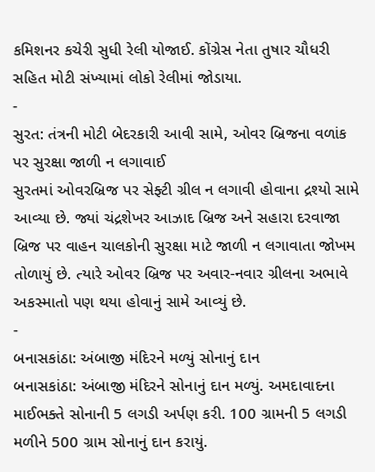કમિશનર કચેરી સુધી રેલી યોજાઈ. કોંગ્રેસ નેતા તુષાર ચૌધરી સહિત મોટી સંખ્યામાં લોકો રેલીમાં જોડાયા.
-
સુરત: તંત્રની મોટી બેદરકારી આવી સામે, ઓવર બ્રિજના વળાંક પર સુરક્ષા જાળી ન લગાવાઈ
સુરતમાં ઓવરબ્રિજ પર સેફ્ટી ગ્રીલ ન લગાવી હોવાના દ્રશ્યો સામે આવ્યા છે. જ્યાં ચંદ્રશેખર આઝાદ બ્રિજ અને સહારા દરવાજા બ્રિજ પર વાહન ચાલકોની સુરક્ષા માટે જાળી ન લગાવાતા જોખમ તોળાયું છે. ત્યારે ઓવર બ્રિજ પર અવાર-નવાર ગ્રીલના અભાવે અકસ્માતો પણ થયા હોવાનું સામે આવ્યું છે.
-
બનાસકાંઠા: અંબાજી મંદિરને મળ્યું સોનાનું દાન
બનાસકાંઠા: અંબાજી મંદિરને સોનાનું દાન મળ્યું. અમદાવાદના માઈભક્તે સોનાની 5 લગડી અર્પણ કરી. 100 ગ્રામની 5 લગડી મળીને 500 ગ્રામ સોનાનું દાન કરાયું.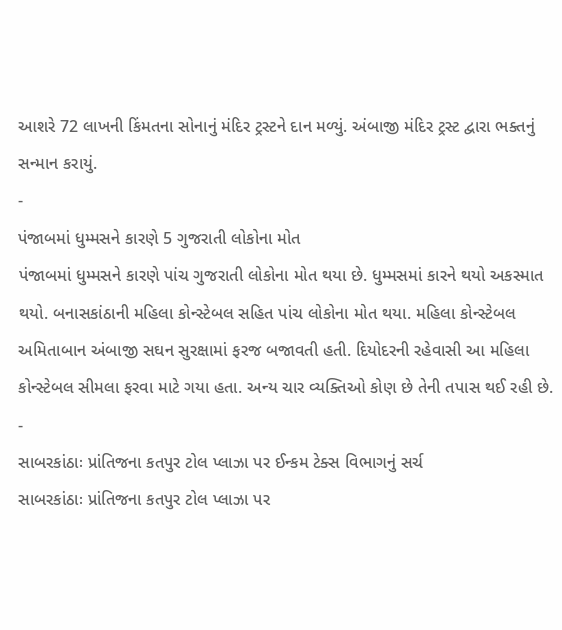આશરે 72 લાખની કિંમતના સોનાનું મંદિર ટ્રસ્ટને દાન મળ્યું. અંબાજી મંદિર ટ્રસ્ટ દ્વારા ભક્તનું સન્માન કરાયું.
-
પંજાબમાં ધુમ્મસને કારણે 5 ગુજરાતી લોકોના મોત
પંજાબમાં ધુમ્મસને કારણે પાંચ ગુજરાતી લોકોના મોત થયા છે. ધુમ્મસમાં કારને થયો અકસ્માત થયો. બનાસકાંઠાની મહિલા કોન્સ્ટેબલ સહિત પાંચ લોકોના મોત થયા. મહિલા કોન્સ્ટેબલ અમિતાબાન અંબાજી સઘન સુરક્ષામાં ફરજ બજાવતી હતી. દિયોદરની રહેવાસી આ મહિલા કોન્સ્ટેબલ સીમલા ફરવા માટે ગયા હતા. અન્ય ચાર વ્યક્તિઓ કોણ છે તેની તપાસ થઈ રહી છે.
-
સાબરકાંઠાઃ પ્રાંતિજના કતપુર ટોલ પ્લાઝા પર ઈન્કમ ટેક્સ વિભાગનું સર્ચ
સાબરકાંઠાઃ પ્રાંતિજના કતપુર ટોલ પ્લાઝા પર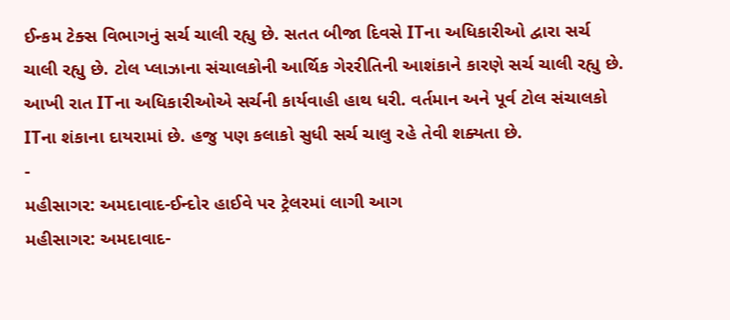ઈન્કમ ટેક્સ વિભાગનું સર્ચ ચાલી રહ્યુ છે. સતત બીજા દિવસે ITના અધિકારીઓ દ્વારા સર્ચ ચાલી રહ્યુ છે. ટોલ પ્લાઝાના સંચાલકોની આર્થિક ગેરરીતિની આશંકાને કારણે સર્ચ ચાલી રહ્યુ છે. આખી રાત ITના અધિકારીઓએ સર્ચની કાર્યવાહી હાથ ધરી. વર્તમાન અને પૂર્વ ટોલ સંચાલકો ITના શંકાના દાયરામાં છે. હજુ પણ કલાકો સુધી સર્ચ ચાલુ રહે તેવી શક્યતા છે.
-
મહીસાગર: અમદાવાદ-ઈન્દોર હાઈવે પર ટ્રેલરમાં લાગી આગ
મહીસાગર: અમદાવાદ-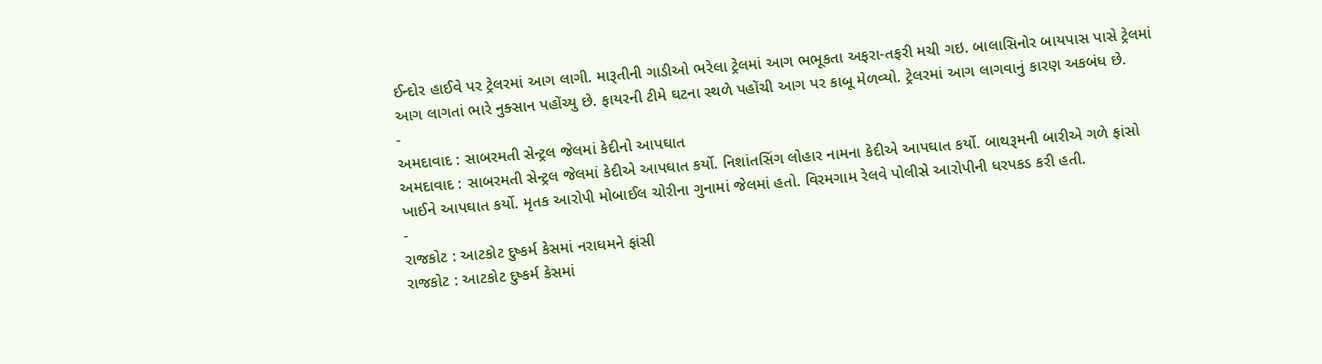ઈન્દોર હાઈવે પર ટ્રેલરમાં આગ લાગી. મારૂતીની ગાડીઓ ભરેલા ટ્રેલમાં આગ ભભૂકતા અફરા-તફરી મચી ગઇ. બાલાસિનોર બાયપાસ પાસે ટ્રેલમાં આગ લાગતાં ભારે નુક્સાન પહોંચ્યુ છે. ફાયરની ટીમે ઘટના સ્થળે પહોંચી આગ પર કાબૂ મેળવ્યો. ટ્રેલરમાં આગ લાગવાનું કારણ અકબંધ છે.
-
અમદાવાદ : સાબરમતી સેન્ટ્રલ જેલમાં કેદીનો આપઘાત
અમદાવાદ : સાબરમતી સેન્ટ્રલ જેલમાં કેદીએ આપઘાત કર્યો. નિશાંતસિંગ લોહાર નામના કેદીએ આપઘાત કર્યો. બાથરૂમની બારીએ ગળે ફાંસો ખાઈને આપઘાત કર્યો. મૃતક આરોપી મોબાઈલ ચોરીના ગુનામાં જેલમાં હતો. વિરમગામ રેલવે પોલીસે આરોપીની ધરપકડ કરી હતી.
-
રાજકોટ : આટકોટ દુષ્કર્મ કેસમાં નરાધમને ફાંસી
રાજકોટ : આટકોટ દુષ્કર્મ કેસમાં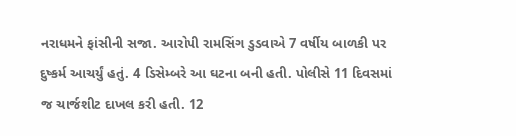નરાધમને ફાંસીની સજા. આરોપી રામસિંગ ડુડવાએ 7 વર્ષીય બાળકી પર દુષ્કર્મ આચર્યું હતું. 4 ડિસેમ્બરે આ ઘટના બની હતી. પોલીસે 11 દિવસમાં જ ચાર્જશીટ દાખલ કરી હતી. 12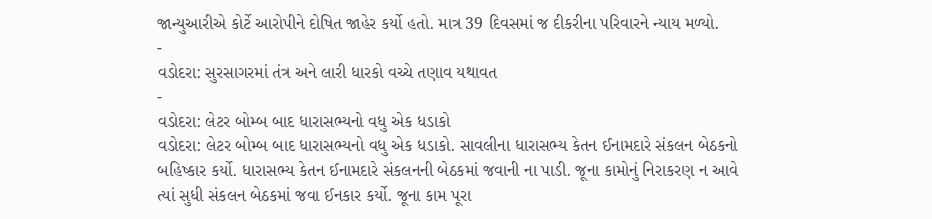જાન્યુઆરીએ કોર્ટે આરોપીને દોષિત જાહેર કર્યો હતો. માત્ર 39 દિવસમાં જ દીકરીના પરિવારને ન્યાય મળ્યો.
-
વડોદરા: સુરસાગરમાં તંત્ર અને લારી ધારકો વચ્ચે તણાવ યથાવત
-
વડોદરા: લેટર બોમ્બ બાદ ધારાસભ્યનો વધુ એક ધડાકો
વડોદરા: લેટર બોમ્બ બાદ ધારાસભ્યનો વધુ એક ધડાકો. સાવલીના ધારાસભ્ય કેતન ઈનામદારે સંકલન બેઠકનો બહિષ્કાર કર્યો. ધારાસભ્ય કેતન ઈનામદારે સંકલનની બેઠકમાં જવાની ના પાડી. જૂના કામોનું નિરાકરણ ન આવે ત્યાં સુધી સંકલન બેઠકમાં જવા ઈનકાર કર્યો. જૂના કામ પૂરા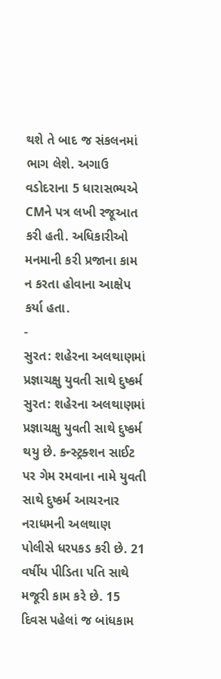થશે તે બાદ જ સંકલનમાં ભાગ લેશે. અગાઉ વડોદરાના 5 ધારાસભ્યએ CMને પત્ર લખી રજૂઆત કરી હતી. અધિકારીઓ મનમાની કરી પ્રજાના કામ ન કરતા હોવાના આક્ષેપ કર્યા હતા.
-
સુરત: શહેરના અલથાણમાં પ્રજ્ઞાચક્ષુ યુવતી સાથે દુષ્કર્મ
સુરત: શહેરના અલથાણમાં પ્રજ્ઞાચક્ષુ યુવતી સાથે દુષ્કર્મ થયુ છે. કન્સ્ટ્રક્શન સાઈટ પર ગેમ રમવાના નામે યુવતી સાથે દુષ્કર્મ આચરનાર નરાધમની અલથાણ પોલીસે ધરપકડ કરી છે. 21 વર્ષીય પીડિતા પતિ સાથે મજૂરી કામ કરે છે. 15 દિવસ પહેલાં જ બાંધકામ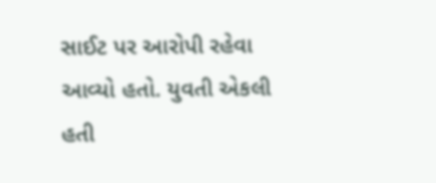સાઈટ પર આરોપી રહેવા આવ્યો હતો. યુવતી એકલી હતી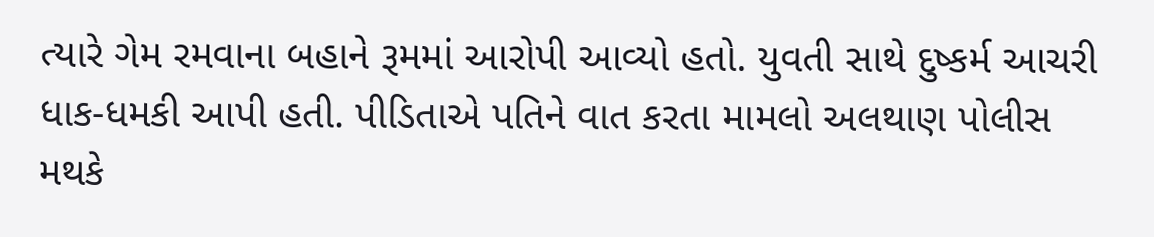ત્યારે ગેમ રમવાના બહાને રૂમમાં આરોપી આવ્યો હતો. યુવતી સાથે દુષ્કર્મ આચરી ધાક-ધમકી આપી હતી. પીડિતાએ પતિને વાત કરતા મામલો અલથાણ પોલીસ મથકે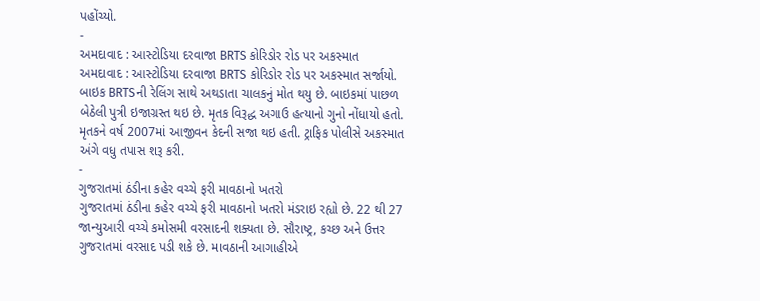પહોંચ્યો.
-
અમદાવાદ : આસ્ટોડિયા દરવાજા BRTS કોરિડોર રોડ પર અકસ્માત
અમદાવાદ : આસ્ટોડિયા દરવાજા BRTS કોરિડોર રોડ પર અકસ્માત સર્જાયો. બાઇક BRTSની રેલિંગ સાથે અથડાતા ચાલકનું મોત થયુ છે. બાઇકમાં પાછળ બેઠેલી પુત્રી ઇજાગ્રસ્ત થઇ છે. મૃતક વિરૂદ્ધ અગાઉ હત્યાનો ગુનો નોંધાયો હતો. મૃતકને વર્ષ 2007માં આજીવન કેદની સજા થઇ હતી. ટ્રાફિક પોલીસે અકસ્માત અંગે વધુ તપાસ શરૂ કરી.
-
ગુજરાતમાં ઠંડીના કહેર વચ્ચે ફરી માવઠાનો ખતરો
ગુજરાતમાં ઠંડીના કહેર વચ્ચે ફરી માવઠાનો ખતરો મંડરાઇ રહ્યો છે. 22 થી 27 જાન્યુઆરી વચ્ચે કમોસમી વરસાદની શક્યતા છે. સૌરાષ્ટ્ર, કચ્છ અને ઉત્તર ગુજરાતમાં વરસાદ પડી શકે છે. માવઠાની આગાહીએ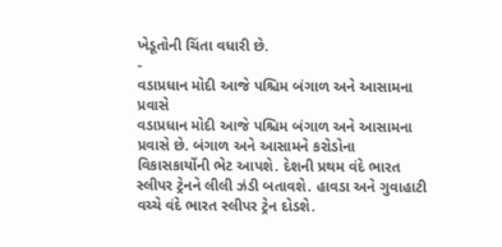ખેડૂતોની ચિંતા વધારી છે.
-
વડાપ્રધાન મોદી આજે પશ્ચિમ બંગાળ અને આસામના પ્રવાસે
વડાપ્રધાન મોદી આજે પશ્ચિમ બંગાળ અને આસામના પ્રવાસે છે. બંગાળ અને આસામને કરોડોના વિકાસકાર્યોની ભેટ આપશે. દેશની પ્રથમ વંદે ભારત સ્લીપર ટ્રેનને લીલી ઝંડી બતાવશે. હાવડા અને ગુવાહાટી વચ્ચે વંદે ભારત સ્લીપર ટ્રેન દોડશે.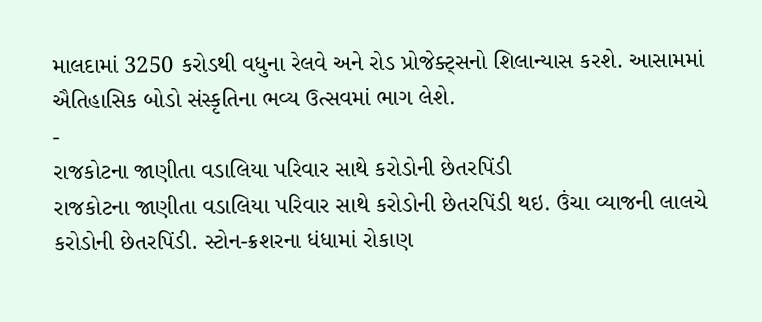માલદામાં 3250 કરોડથી વધુના રેલવે અને રોડ પ્રોજેક્ટ્સનો શિલાન્યાસ કરશે. આસામમાં ઐતિહાસિક બોડો સંસ્કૃતિના ભવ્ય ઉત્સવમાં ભાગ લેશે.
-
રાજકોટના જાણીતા વડાલિયા પરિવાર સાથે કરોડોની છેતરપિંડી
રાજકોટના જાણીતા વડાલિયા પરિવાર સાથે કરોડોની છેતરપિંડી થઇ. ઉંચા વ્યાજની લાલચે કરોડોની છેતરપિંડી. સ્ટોન-ક્રશરના ધંધામાં રોકાણ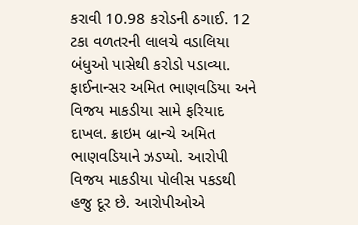કરાવી 10.98 કરોડની ઠગાઈ. 12 ટકા વળતરની લાલચે વડાલિયા બંધુઓ પાસેથી કરોડો પડાવ્યા. ફાઈનાન્સર અમિત ભાણવડિયા અને વિજય માકડીયા સામે ફરિયાદ દાખલ. ક્રાઇમ બ્રાન્ચે અમિત ભાણવડિયાને ઝડપ્યો. આરોપી વિજય માકડીયા પોલીસ પકડથી હજુ દૂર છે. આરોપીઓએ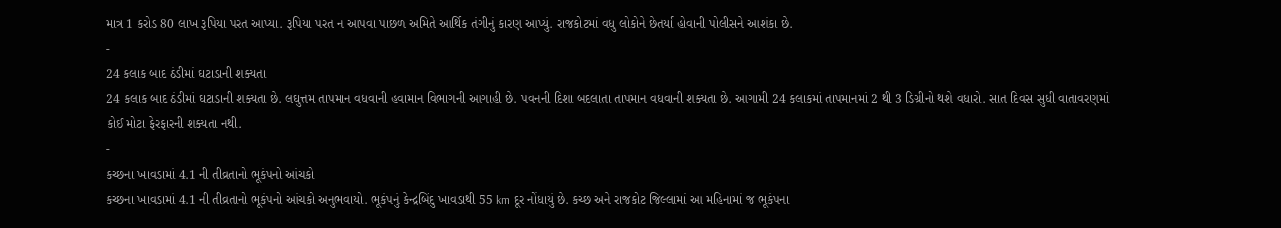માત્ર 1 કરોડ 80 લાખ રૂપિયા પરત આપ્યા. રૂપિયા પરત ન આપવા પાછળ અમિતે આર્થિક તંગીનું કારણ આપ્યું. રાજકોટમાં વધુ લોકોને છેતર્યા હોવાની પોલીસને આશંકા છે.
-
24 કલાક બાદ ઠંડીમાં ઘટાડાની શક્યતા
24 કલાક બાદ ઠંડીમાં ઘટાડાની શક્યતા છે. લઘુત્તમ તાપમાન વધવાની હવામાન વિભાગની આગાહી છે. પવનની દિશા બદલાતા તાપમાન વધવાની શક્યતા છે. આગામી 24 કલાકમાં તાપમાનમાં 2 થી 3 ડિગ્રીનો થશે વધારો. સાત દિવસ સુધી વાતાવરણમાં કોઈ મોટા ફેરફારની શક્યતા નથી.
-
કચ્છના ખાવડામાં 4.1 ની તીવ્રતાનો ભૂકંપનો આંચકો
કચ્છના ખાવડામાં 4.1 ની તીવ્રતાનો ભૂકંપનો આંચકો અનુભવાયો. ભૂકંપનું કેન્દ્રબિંદુ ખાવડાથી 55 km દૂર નોંધાયું છે. કચ્છ અને રાજકોટ જિલ્લામાં આ મહિનામાં જ ભૂકંપના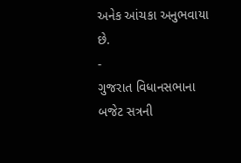અનેક આંચકા અનુભવાયા છે.
-
ગુજરાત વિધાનસભાના બજેટ સત્રની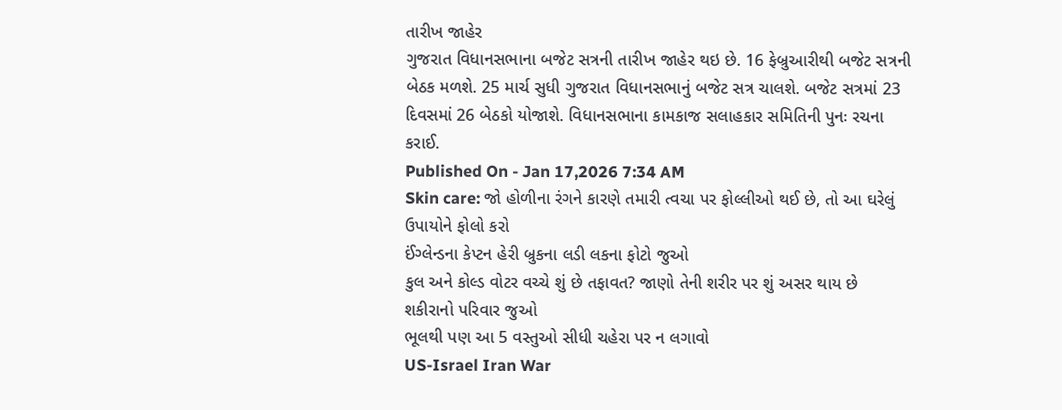તારીખ જાહેર
ગુજરાત વિધાનસભાના બજેટ સત્રની તારીખ જાહેર થઇ છે. 16 ફેબ્રુઆરીથી બજેટ સત્રની બેઠક મળશે. 25 માર્ચ સુધી ગુજરાત વિધાનસભાનું બજેટ સત્ર ચાલશે. બજેટ સત્રમાં 23 દિવસમાં 26 બેઠકો યોજાશે. વિધાનસભાના કામકાજ સલાહકાર સમિતિની પુનઃ રચના કરાઈ.
Published On - Jan 17,2026 7:34 AM
Skin care: જો હોળીના રંગને કારણે તમારી ત્વચા પર ફોલ્લીઓ થઈ છે, તો આ ઘરેલું ઉપાયોને ફોલો કરો
ઈંગ્લેન્ડના કેપ્ટન હેરી બ્રુકના લડી લકના ફોટો જુઓ
કુલ અને કોલ્ડ વોટર વચ્ચે શું છે તફાવત? જાણો તેની શરીર પર શું અસર થાય છે
શકીરાનો પરિવાર જુઓ
ભૂલથી પણ આ 5 વસ્તુઓ સીધી ચહેરા પર ન લગાવો
US-Israel Iran War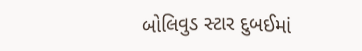બોલિવુડ સ્ટાર દુબઈમાં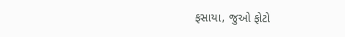ફસાયા, જુઓ ફોટો